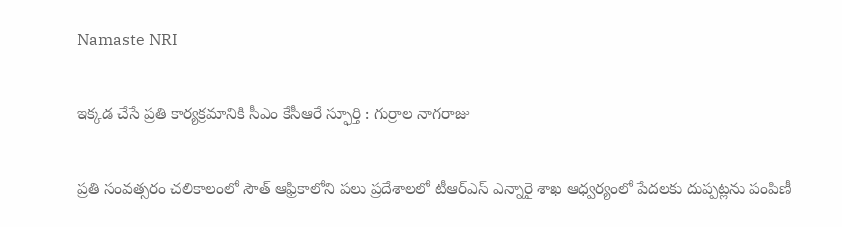Namaste NRI

ఇక్కడ చేసే ప్రతి కార్యక్రమానికి సీఎం కేసీఆరే స్ఫూర్తి : గుర్రాల నాగరాజు

ప్రతి సంవత్సరం చలికాలంలో సౌత్‌ ఆఫ్రికాలోని పలు ప్రదేశాలలో టీఆర్‌ఎస్‌ ఎన్నారై శాఖ ఆధ్వర్యంలో పేదలకు దుప్పట్లను పంపిణీ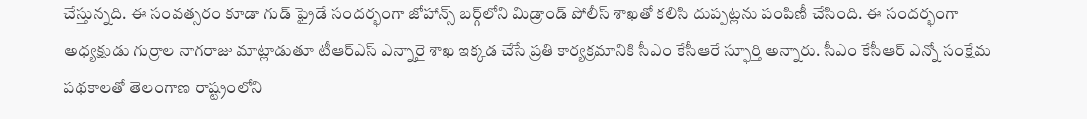చేస్తున్నది. ఈ సంవత్సరం కూడా గుడ్‌ ఫ్రైడే సందర్భంగా జోహాన్స్‌ బర్గ్‌లోని మిడ్రాండ్‌ పోలీస్‌ శాఖతో కలిసి దుప్పట్లను పంపిణీ చేసింది. ఈ సందర్భంగా అధ్యక్షుడు గుర్రాల నాగరాజు మాట్లాడుతూ టీఆర్‌ఎస్‌ ఎన్నారై శాఖ ఇక్కడ చేసే ప్రతి కార్యక్రమానికి సీఎం కేసీఆరే స్ఫూర్తి అన్నారు. సీఎం కేసీఆర్‌ ఎన్నో సంక్షేమ పథకాలతో తెలంగాణ రాష్ట్రంలోని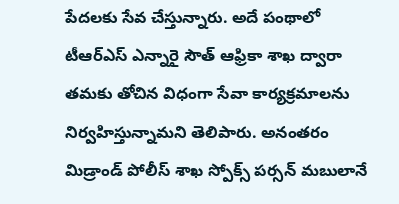పేదలకు సేవ చేస్తున్నారు. అదే పంథాలో టీఆర్‌ఎస్‌ ఎన్నారై సౌత్‌ ఆఫ్రికా శాఖ ద్వారా తమకు తోచిన విధంగా సేవా కార్యక్రమాలను నిర్వహిస్తున్నామని తెలిపారు. అనంతరం మిడ్రాండ్‌ పోలీస్‌ శాఖ స్పోక్స్‌ పర్సన్‌ మబులానే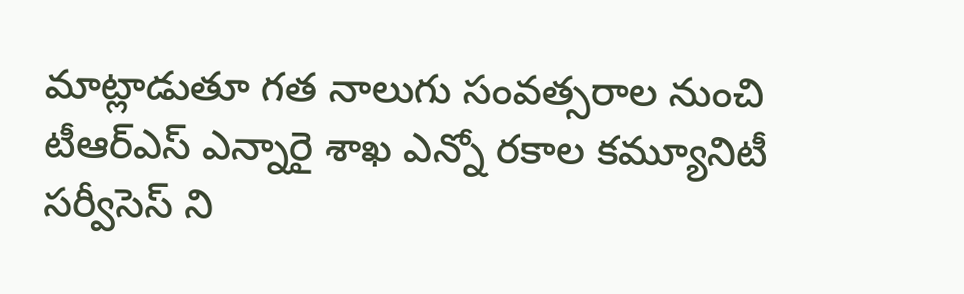మాట్లాడుతూ గత నాలుగు సంవత్సరాల నుంచి టీఆర్‌ఎస్‌ ఎన్నారై శాఖ ఎన్నో రకాల కమ్యూనిటీ సర్వీసెస్‌ ని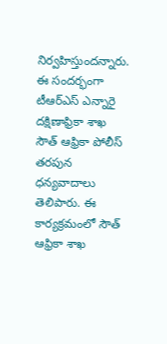నిర్వహిస్తుందన్నారు. ఈ సందర్భంగా టీఆర్‌ఎస్‌ ఎన్నారై దక్షిణాఫ్రికా శాఖ సౌత్‌ ఆఫ్రికా పోలీస్‌ తరపున ధన్యవాదాలు తెలిపారు. ఈ కార్యక్రమంలో సౌత్‌ ఆఫ్రికా శాఖ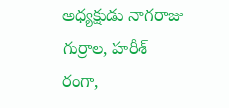అధ్యక్షుడు నాగరాజు గుర్రాల, హరీశ్‌ రంగా,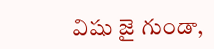విషు జై గుండా,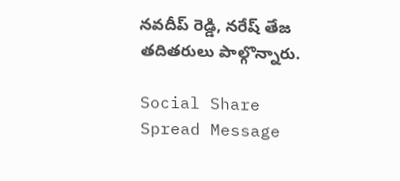నవదీప్‌ రెడ్డి, నరేష్‌ తేజ తదితరులు పాల్గొన్నారు.

Social Share Spread Message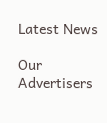Latest News

Our Advertisers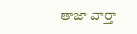తాజా వార్తా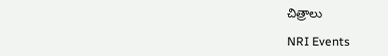చిత్రాలు

NRI Events